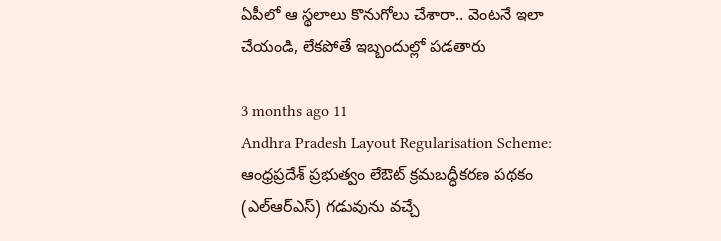ఏపీలో ఆ స్థలాలు కొనుగోలు చేశారా.. వెంటనే ఇలా చేయండి, లేకపోతే ఇబ్బందుల్లో పడతారు

3 months ago 11
Andhra Pradesh Layout Regularisation Scheme: ఆంధ్రప్రదేశ్ ప్రభుత్వం లేఔట్ క్రమబద్ధీకరణ పథకం (ఎల్‌ఆర్‌ఎస్‌) గడువును వచ్చే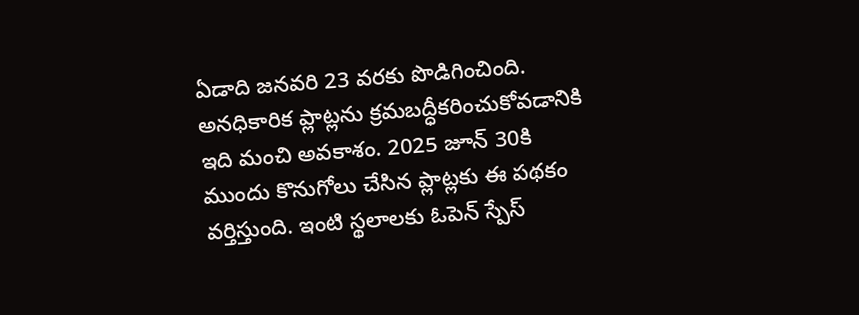ఏడాది జనవరి 23 వరకు పొడిగించింది. అనధికారిక ప్లాట్లను క్రమబద్ధీకరించుకోవడానికి ఇది మంచి అవకాశం. 2025 జూన్ 30కి ముందు కొనుగోలు చేసిన ప్లాట్లకు ఈ పథకం వర్తిస్తుంది. ఇంటి స్థలాలకు ఓపెన్ స్పేస్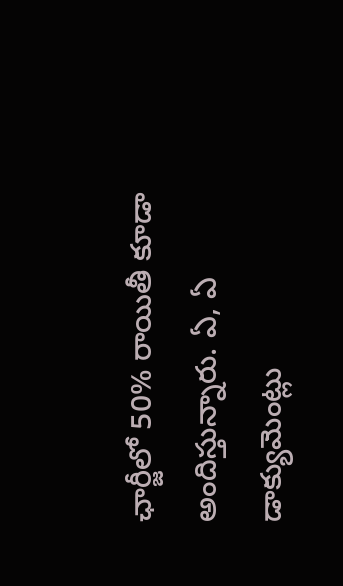ఛార్జీలో 50% రాయితీ కూడా అందిస్తున్నారు. ఏ, ఏ డాక్యుమెంట్లు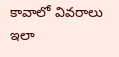కావాలో వివరాలు ఇలా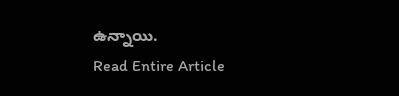ఉన్నాయి.
Read Entire Article